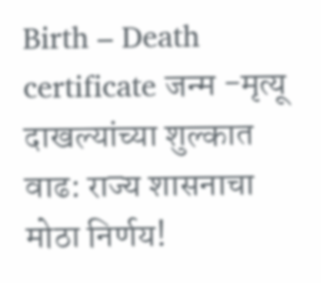Birth – Death certificate जन्म -मृत्यू दाखल्यांच्या शुल्कात वाढ: राज्य शासनाचा मोठा निर्णय!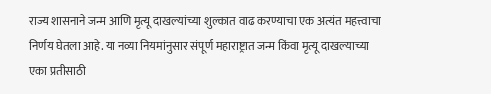राज्य शासनाने जन्म आणि मृत्यू दाखल्यांच्या शुल्कात वाढ करण्याचा एक अत्यंत महत्त्वाचा निर्णय घेतला आहे. या नव्या नियमांनुसार संपूर्ण महाराष्ट्रात जन्म किंवा मृत्यू दाखल्याच्या एका प्रतीसाठी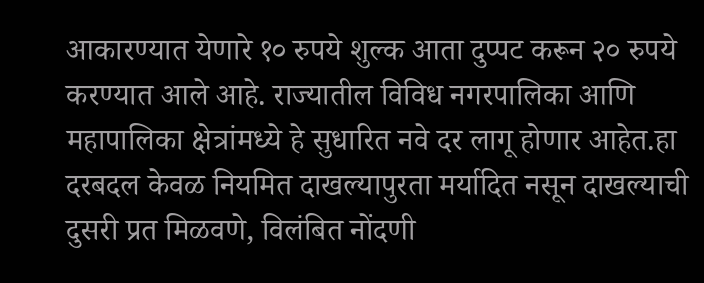आकारण्यात येणारे १० रुपये शुल्क आता दुप्पट करून २० रुपये करण्यात आले आहे. राज्यातील विविध नगरपालिका आणि महापालिका क्षेत्रांमध्ये हे सुधारित नवे दर लागू होणार आहेत.हा दरबदल केवळ नियमित दाखल्यापुरता मर्यादित नसून दाखल्याची दुसरी प्रत मिळवणे, विलंबित नोंदणी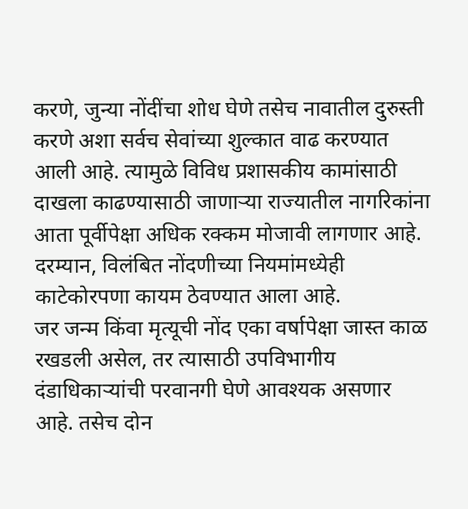करणे, जुन्या नोंदींचा शोध घेणे तसेच नावातील दुरुस्ती करणे अशा सर्वच सेवांच्या शुल्कात वाढ करण्यात आली आहे. त्यामुळे विविध प्रशासकीय कामांसाठी दाखला काढण्यासाठी जाणाऱ्या राज्यातील नागरिकांना आता पूर्वीपेक्षा अधिक रक्कम मोजावी लागणार आहे. दरम्यान, विलंबित नोंदणीच्या नियमांमध्येही काटेकोरपणा कायम ठेवण्यात आला आहे.
जर जन्म किंवा मृत्यूची नोंद एका वर्षापेक्षा जास्त काळ रखडली असेल, तर त्यासाठी उपविभागीय दंडाधिकाऱ्यांची परवानगी घेणे आवश्यक असणार आहे. तसेच दोन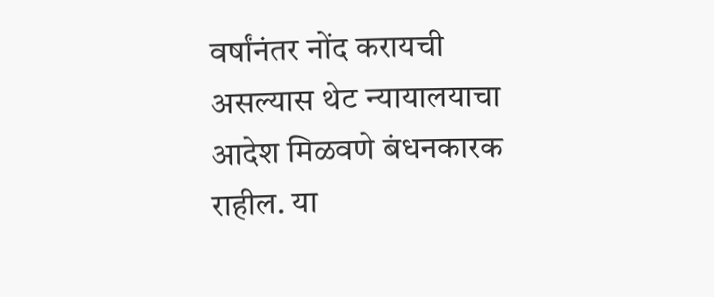वर्षांनंतर नोंद करायची असल्यास थेट न्यायालयाचा आदेश मिळवणे बंधनकारक राहील. या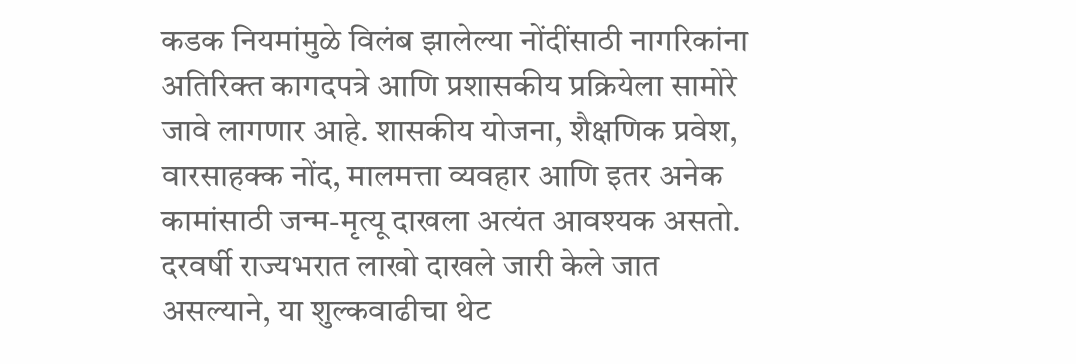कडक नियमांमुळे विलंब झालेल्या नोंदींसाठी नागरिकांना अतिरिक्त कागदपत्रे आणि प्रशासकीय प्रक्रियेला सामोरे जावे लागणार आहे. शासकीय योजना, शैक्षणिक प्रवेश, वारसाहक्क नोंद, मालमत्ता व्यवहार आणि इतर अनेक कामांसाठी जन्म-मृत्यू दाखला अत्यंत आवश्यक असतो. दरवर्षी राज्यभरात लाखो दाखले जारी केले जात असल्याने, या शुल्कवाढीचा थेट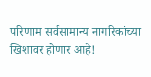परिणाम सर्वसामान्य नागरिकांच्या खिशावर होणार आहे!